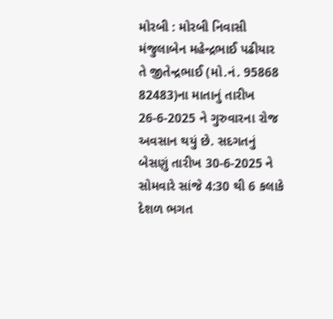મોરબી : મોરબી નિવાસી મંજુલાબેન મહેન્દ્રભાઈ પઢીયાર તે જીતેન્દ્રભાઈ (મો.નં. 95868 82483)ના માતાનું તારીખ 26-6-2025 ને ગુરુવારના રોજ અવસાન થયું છે. સદગતનું બેસણું તારીખ 30-6-2025 ને સોમવારે સાંજે 4:30 થી 6 કલાકે દેશળ ભગત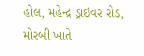હોલ, મહેન્દ્ર ડ્રાઇવર રોડ, મોરબી ખાતે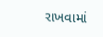રાખવામાં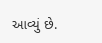આવ્યું છે.